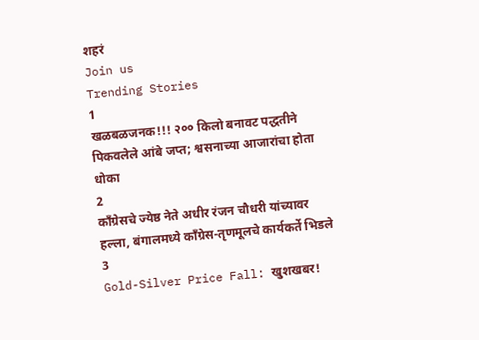शहरं
Join us
Trending Stories
1
खळबळजनक!!! २०० किलो बनावट पद्धतीने पिकवलेले आंबे जप्त; श्वसनाच्या आजारांचा होता धोका
2
काँग्रेसचे ज्येष्ठ नेते अधीर रंजन चौधरी यांच्यावर हल्ला, बंगालमध्ये काँग्रेस-तृणमूलचे कार्यकर्ते भिडले
3
Gold-Silver Price Fall: खुशखबर!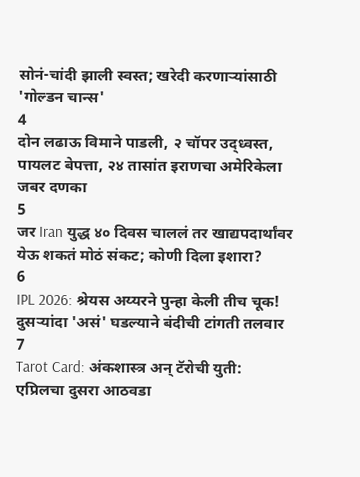सोनं-चांदी झाली स्वस्त; खरेदी करणाऱ्यांसाठी 'गोल्डन चान्स'
4
दोन लढाऊ विमाने पाडली, २ चॉपर उद्ध्वस्त, पायलट बेपत्ता, २४ तासांत इराणचा अमेरिकेला जबर दणका
5
जर Iran युद्ध ४० दिवस चाललं तर खाद्यपदार्थांवर येऊ शकतं मोठं संकट; कोणी दिला इशारा?
6
IPL 2026: श्रेयस अय्यरने पुन्हा केली तीच चूक! दुसऱ्यांदा 'असं' घडल्याने बंदीची टांगती तलवार
7
Tarot Card: अंकशास्त्र अन् टॅरोची युती: एप्रिलचा दुसरा आठवडा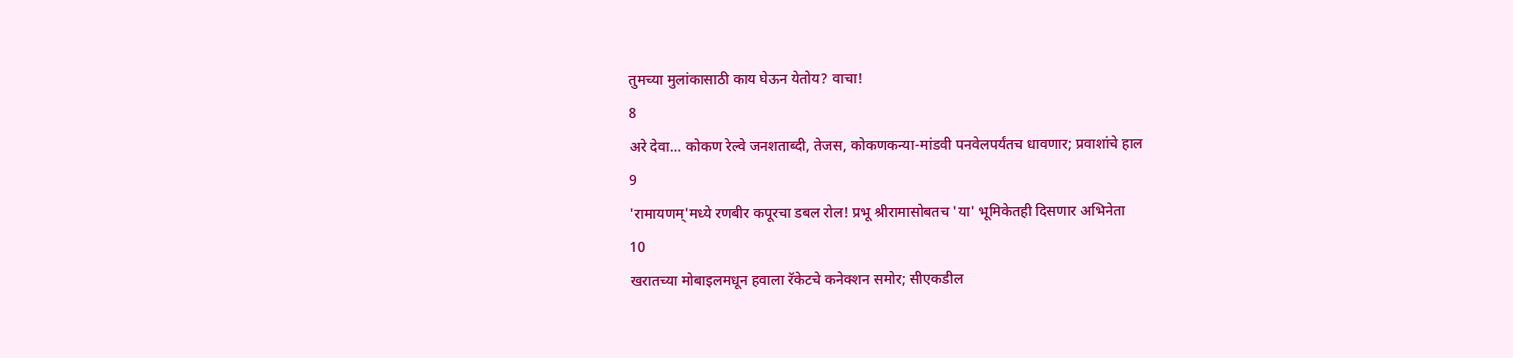तुमच्या मुलांकासाठी काय घेऊन येतोय? वाचा!
8
अरे देवा… कोकण रेल्वे जनशताब्दी, तेजस, कोकणकन्या-मांडवी पनवेलपर्यंतच धावणार; प्रवाशांचे हाल
9
'रामायणम्'मध्ये रणबीर कपूरचा डबल रोल! प्रभू श्रीरामासोबतच 'या' भूमिकेतही दिसणार अभिनेता
10
खरातच्या मोबाइलमधून हवाला रॅकेटचे कनेक्शन समोर; सीएकडील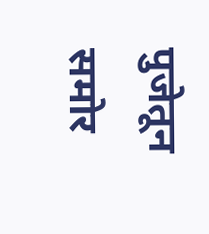पुजेतून समोर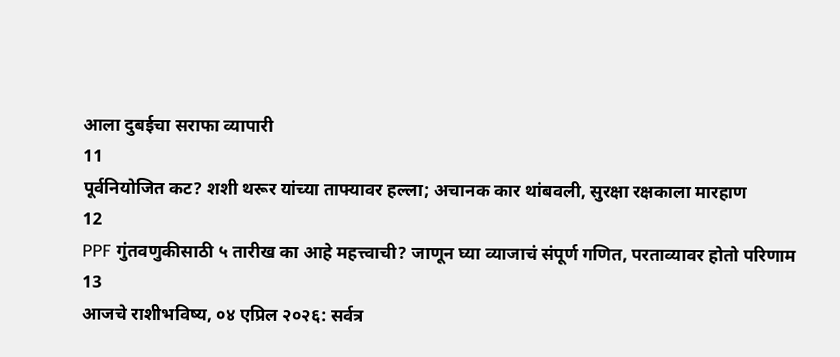आला दुबईचा सराफा व्यापारी
11
पूर्वनियोजित कट? शशी थरूर यांच्या ताफ्यावर हल्ला; अचानक कार थांबवली, सुरक्षा रक्षकाला मारहाण
12
PPF गुंतवणुकीसाठी ५ तारीख का आहे महत्त्वाची? जाणून घ्या व्याजाचं संपूर्ण गणित, परताव्यावर होतो परिणाम
13
आजचे राशीभविष्य, ०४ एप्रिल २०२६: सर्वत्र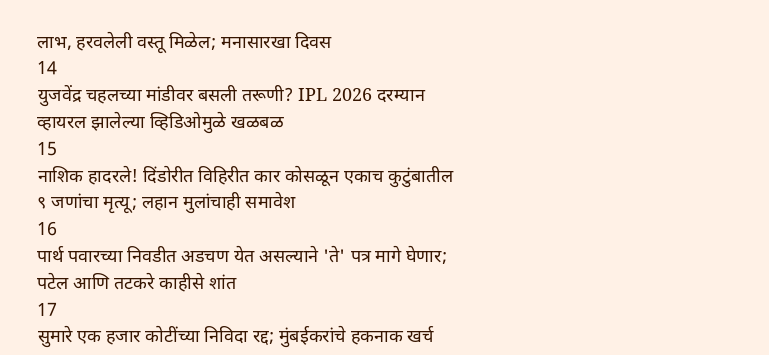लाभ, हरवलेली वस्तू मिळेल; मनासारखा दिवस
14
युजवेंद्र चहलच्या मांडीवर बसली तरूणी? IPL 2026 दरम्यान व्हायरल झालेल्या व्हिडिओमुळे खळबळ
15
नाशिक हादरले! दिंडोरीत विहिरीत कार कोसळून एकाच कुटुंबातील ९ जणांचा मृत्यू; लहान मुलांचाही समावेश
16
पार्थ पवारच्या निवडीत अडचण येत असल्याने 'ते' पत्र मागे घेणार; पटेल आणि तटकरे काहीसे शांत
17
सुमारे एक हजार कोटींच्या निविदा रद्द; मुंबईकरांचे हकनाक खर्च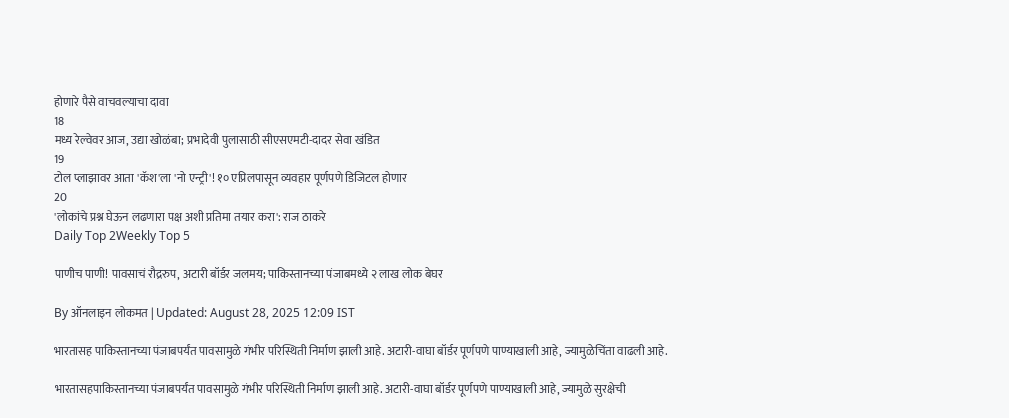होणारे पैसे वाचवल्याचा दावा
18
मध्य रेल्वेवर आज, उद्या खोळंबा; प्रभादेवी पुलासाठी सीएसएमटी-दादर सेवा खंडित
19
टोल प्लाझावर आता 'कॅश'ला 'नो एन्ट्री'! १० एप्रिलपासून व्यवहार पूर्णपणे डिजिटल होणार
20
'लोकांचे प्रश्न घेऊन लढणारा पक्ष अशी प्रतिमा तयार करा': राज ठाकरे
Daily Top 2Weekly Top 5

पाणीच पाणी! पावसाचं रौद्ररुप, अटारी बॉर्डर जलमय; पाकिस्तानच्या पंजाबमध्ये २ लाख लोक बेघर

By ऑनलाइन लोकमत | Updated: August 28, 2025 12:09 IST

भारतासह पाकिस्तानच्या पंजाबपर्यंत पावसामुळे गंभीर परिस्थिती निर्माण झाली आहे. अटारी-वाघा बॉर्डर पूर्णपणे पाण्याखाली आहे, ज्यामुळेचिंता वाढली आहे.

भारतासहपाकिस्तानच्या पंजाबपर्यंत पावसामुळे गंभीर परिस्थिती निर्माण झाली आहे. अटारी-वाघा बॉर्डर पूर्णपणे पाण्याखाली आहे, ज्यामुळे सुरक्षेची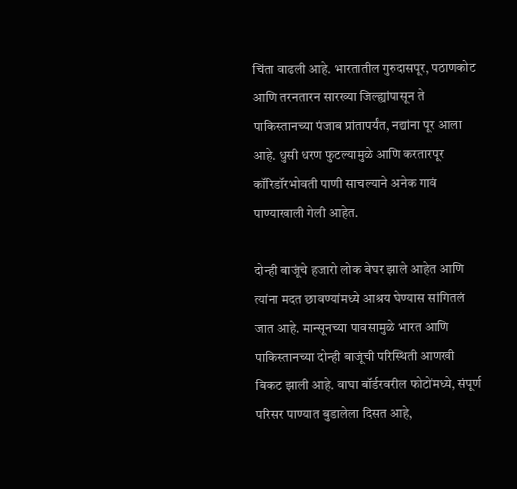चिंता वाढली आहे. भारतातील गुरुदासपूर, पठाणकोट आणि तरनतारन सारख्या जिल्ह्यांपासून ते पाकिस्तानच्या पंजाब प्रांतापर्यंत, नद्यांना पूर आला आहे. धुसी धरण फुटल्यामुळे आणि करतारपूर कॉरिडॉरभोवती पाणी साचल्याने अनेक गावं पाण्याखाली गेली आहेत.

दोन्ही बाजूंचे हजारो लोक बेघर झाले आहेत आणि त्यांना मदत छावण्यांमध्ये आश्रय घेण्यास सांगितलं जात आहे. मान्सूनच्या पावसामुळे भारत आणि पाकिस्तानच्या दोन्ही बाजूंची परिस्थिती आणखी बिकट झाली आहे. वाघा बॉर्डरवरील फोटोंमध्ये, संपूर्ण परिसर पाण्यात बुडालेला दिसत आहे,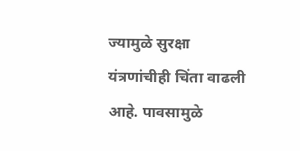ज्यामुळे सुरक्षा यंत्रणांचीही चिंता वाढली आहे. पावसामुळे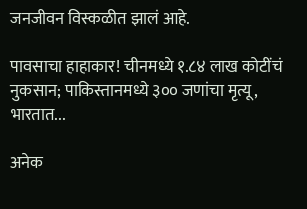जनजीवन विस्कळीत झालं आहे.

पावसाचा हाहाकार! चीनमध्ये १.८४ लाख कोटींचं नुकसान; पाकिस्तानमध्ये ३०० जणांचा मृत्यू, भारतात...

अनेक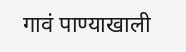गावं पाण्याखाली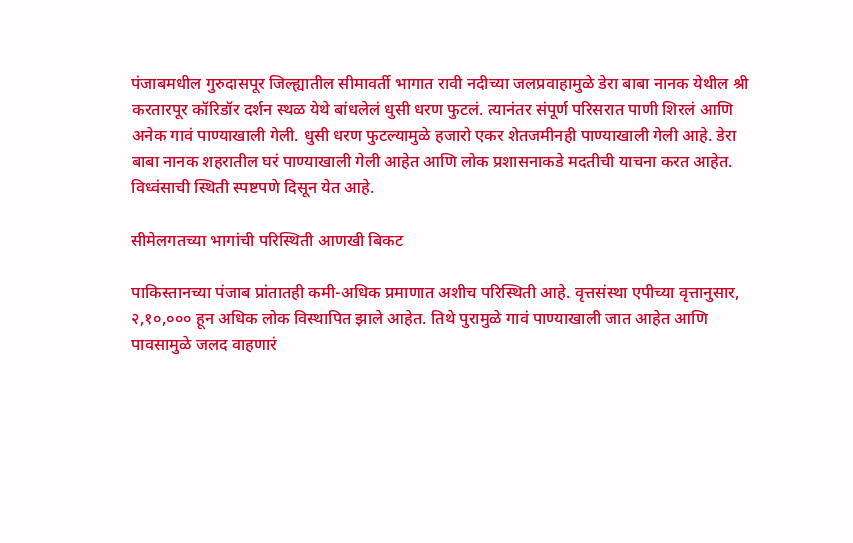पंजाबमधील गुरुदासपूर जिल्ह्यातील सीमावर्ती भागात रावी नदीच्या जलप्रवाहामुळे डेरा बाबा नानक येथील श्री करतारपूर कॉरिडॉर दर्शन स्थळ येथे बांधलेलं धुसी धरण फुटलं. त्यानंतर संपूर्ण परिसरात पाणी शिरलं आणि अनेक गावं पाण्याखाली गेली. धुसी धरण फुटल्यामुळे हजारो एकर शेतजमीनही पाण्याखाली गेली आहे. डेरा बाबा नानक शहरातील घरं पाण्याखाली गेली आहेत आणि लोक प्रशासनाकडे मदतीची याचना करत आहेत. विध्वंसाची स्थिती स्पष्टपणे दिसून येत आहे.

सीमेलगतच्या भागांची परिस्थिती आणखी बिकट

पाकिस्तानच्या पंजाब प्रांतातही कमी-अधिक प्रमाणात अशीच परिस्थिती आहे. वृत्तसंस्था एपीच्या वृत्तानुसार, २,१०,००० हून अधिक लोक विस्थापित झाले आहेत. तिथे पुरामुळे गावं पाण्याखाली जात आहेत आणि पावसामुळे जलद वाहणारं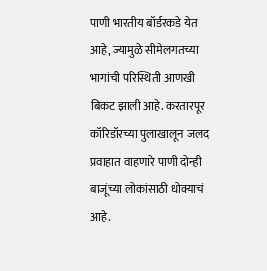पाणी भारतीय बॉर्डरकडे येत आहे, ज्यामुळे सीमेलगतच्या भागांची परिस्थिती आणखी बिकट झाली आहे. करतारपूर कॉरिडॉरच्या पुलाखालून जलद प्रवाहात वाहणारे पाणी दोन्ही बाजूंच्या लोकांसाठी धोक्याचं आहे.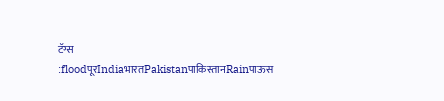टॅग्स :floodपूरIndiaभारतPakistanपाकिस्तानRainपाऊस